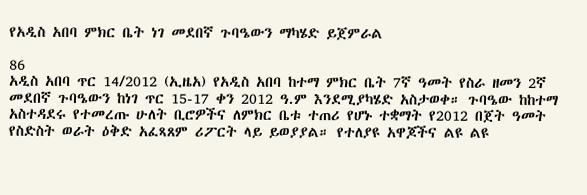የአዲስ አበባ ምክር ቤት ነገ መደበኛ ጉባዔውን ማካሄድ ይጀምራል

86
አዲስ አበባ ጥር 14/2012 (ኢዜአ) የአዲስ አበባ ከተማ ምክር ቤት 7ኛ ዓመት የስራ ዘመን 2ኛ መደበኛ ጉባዔውን ከነገ ጥር 15-17 ቀን 2012 ዓ.ም እንደሚያካሄድ አስታወቀ። ጉባዔው ከከተማ አስተዳደሩ የተመረጡ ሁለት ቢሮዎችና ለምክር ቤቱ ተጠሪ የሆኑ ተቋማት የ2012 በጀት ዓመት የስድስት ወራት ዕቅድ አፈጻጸም ሪፖርት ላይ ይወያያል። የተለያዩ አዋጆችና ልዩ ልዩ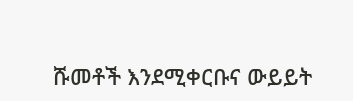ሹመቶች እንደሚቀርቡና ውይይት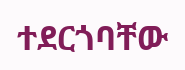ተደርጎባቸው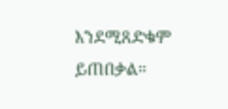እንደሚጸድቁም ይጠበቃል።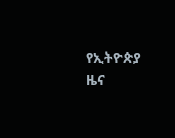የኢትዮጵያ ዜና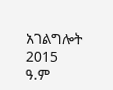አገልግሎት
2015
ዓ.ም